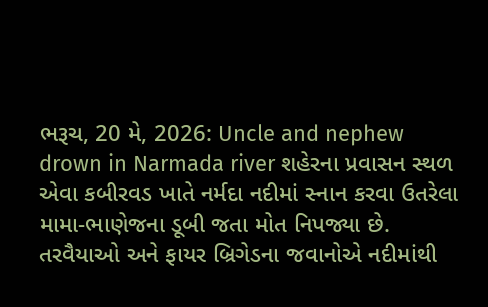ભરૂચ, 20 મે, 2026: Uncle and nephew drown in Narmada river શહેરના પ્રવાસન સ્થળ એવા કબીરવડ ખાતે નર્મદા નદીમાં સ્નાન કરવા ઉતરેલા મામા-ભાણેજના ડૂબી જતા મોત નિપજ્યા છે. તરવૈયાઓ અને ફાયર બ્રિગેડના જવાનોએ નદીમાંથી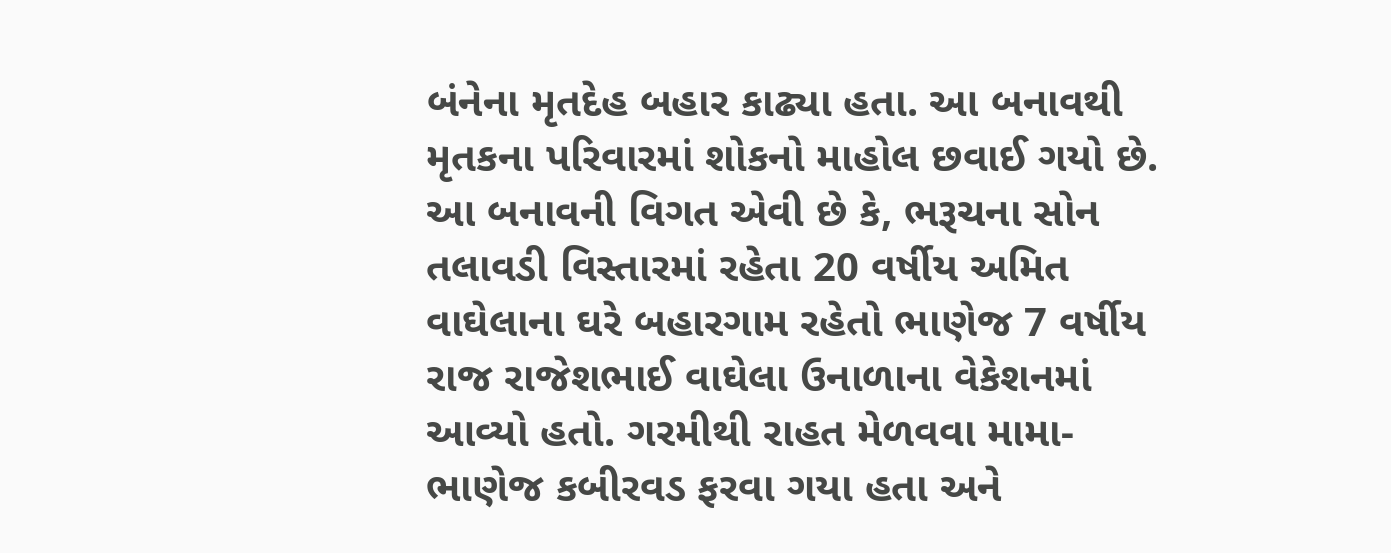બંનેના મૃતદેહ બહાર કાઢ્યા હતા. આ બનાવથી મૃતકના પરિવારમાં શોકનો માહોલ છવાઈ ગયો છે.
આ બનાવની વિગત એવી છે કે, ભરૂચના સોન તલાવડી વિસ્તારમાં રહેતા 20 વર્ષીય અમિત વાઘેલાના ઘરે બહારગામ રહેતો ભાણેજ 7 વર્ષીય રાજ રાજેશભાઈ વાઘેલા ઉનાળાના વેકેશનમાં આવ્યો હતો. ગરમીથી રાહત મેળવવા મામા-ભાણેજ કબીરવડ ફરવા ગયા હતા અને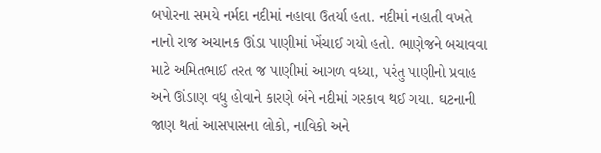બપોરના સમયે નર્મદા નદીમાં નહાવા ઉતર્યા હતા. નદીમાં નહાતી વખતે નાનો રાજ અચાનક ઊંડા પાણીમાં ખેંચાઈ ગયો હતો. ભાણેજને બચાવવા માટે અમિતભાઈ તરત જ પાણીમાં આગળ વધ્યા, પરંતુ પાણીનો પ્રવાહ અને ઊંડાણ વધુ હોવાને કારણે બંને નદીમાં ગરકાવ થઈ ગયા. ઘટનાની જાણ થતાં આસપાસના લોકો, નાવિકો અને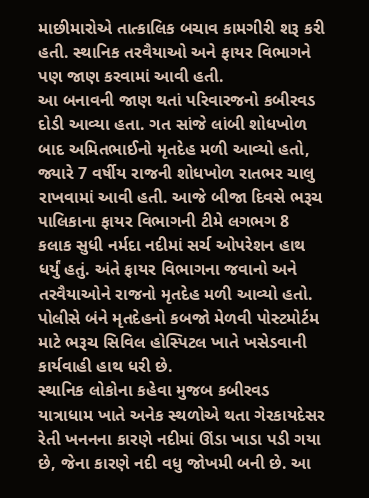માછીમારોએ તાત્કાલિક બચાવ કામગીરી શરૂ કરી હતી. સ્થાનિક તરવૈયાઓ અને ફાયર વિભાગને પણ જાણ કરવામાં આવી હતી.
આ બનાવની જાણ થતાં પરિવારજનો કબીરવડ દોડી આવ્યા હતા. ગત સાંજે લાંબી શોધખોળ બાદ અમિતભાઈનો મૃતદેહ મળી આવ્યો હતો, જ્યારે 7 વર્ષીય રાજની શોધખોળ રાતભર ચાલુ રાખવામાં આવી હતી. આજે બીજા દિવસે ભરૂચ પાલિકાના ફાયર વિભાગની ટીમે લગભગ 8 કલાક સુધી નર્મદા નદીમાં સર્ચ ઓપરેશન હાથ ધર્યું હતું. અંતે ફાયર વિભાગના જવાનો અને તરવૈયાઓને રાજનો મૃતદેહ મળી આવ્યો હતો. પોલીસે બંને મૃતદેહનો કબજો મેળવી પોસ્ટમોર્ટમ માટે ભરૂચ સિવિલ હોસ્પિટલ ખાતે ખસેડવાની કાર્યવાહી હાથ ધરી છે.
સ્થાનિક લોકોના કહેવા મુજબ કબીરવડ યાત્રાધામ ખાતે અનેક સ્થળોએ થતા ગેરકાયદેસર રેતી ખનનના કારણે નદીમાં ઊંડા ખાડા પડી ગયા છે, જેના કારણે નદી વધુ જોખમી બની છે. આ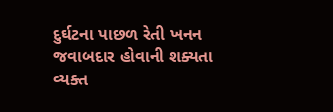દુર્ઘટના પાછળ રેતી ખનન જવાબદાર હોવાની શક્યતા વ્યક્ત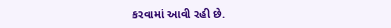કરવામાં આવી રહી છે.